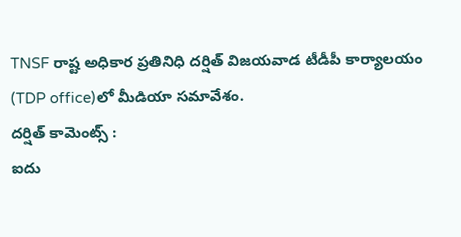TNSF రాష్ట అధికార ప్రతినిధి దర్షిత్ విజయవాడ టీడీపీ కార్యాలయం (TDP office)లో మీడియా సమావేశం.
దర్షిత్ కామెంట్స్ :
ఐదు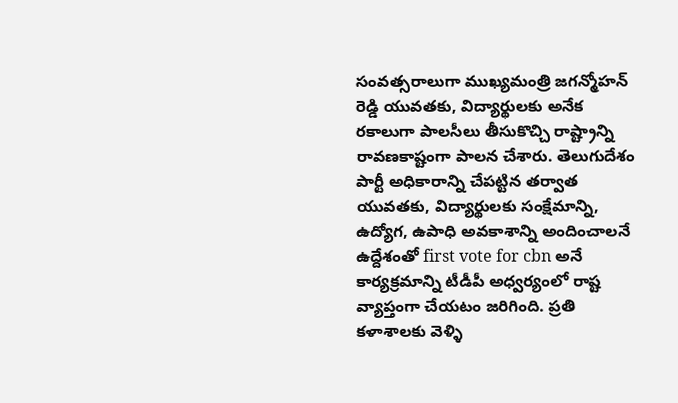సంవత్సరాలుగా ముఖ్యమంత్రి జగన్మోహన్ రెడ్డి యువతకు, విద్యార్థులకు అనేక రకాలుగా పాలసీలు తీసుకొచ్చి రాష్ట్రాన్ని రావణకాష్టంగా పాలన చేశారు. తెలుగుదేశం పార్టీ అధికారాన్ని చేపట్టిన తర్వాత యువతకు, విద్యార్థులకు సంక్షేమాన్ని, ఉద్యోగ, ఉపాధి అవకాశాన్ని అందించాలనే ఉద్దేశంతో first vote for cbn అనే కార్యక్రమాన్ని టీడీపీ అధ్వర్యంలో రాష్ట వ్యాప్తంగా చేయటం జరిగింది. ప్రతి కళాశాలకు వెళ్ళి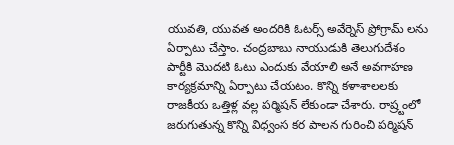యువతి, యువత అందరికి ఓటర్స్ అవేర్నెస్ ప్రోగ్రామ్ లను ఏర్పాటు చేస్తాం. చంద్రబాబు నాయుడుకి తెలుగుదేశం పార్టీకి మొదటి ఓటు ఎందుకు వేయాలి అనే అవగాహణ కార్యక్రమాన్ని ఏర్పాటు చేయటం. కొన్ని కళాశాలలకు రాజకీయ ఒత్తిళ్ల వల్ల పర్మిషన్ లేకుండా చేశారు. రాష్ర్టంలో జరుగుతున్న కొన్ని విధ్వంస కర పాలన గురించి పర్మిషన్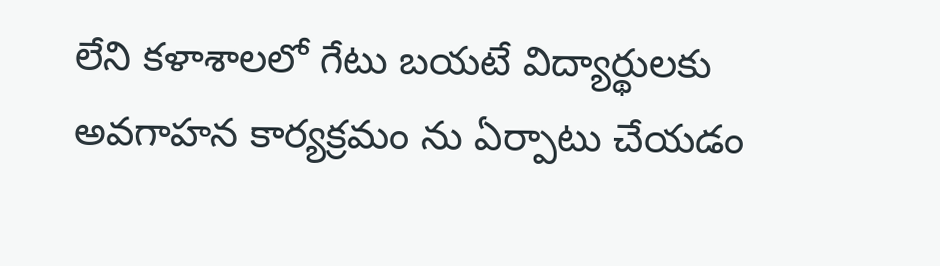లేని కళాశాలలో గేటు బయటే విద్యార్థులకు అవగాహన కార్యక్రమం ను ఏర్పాటు చేయడం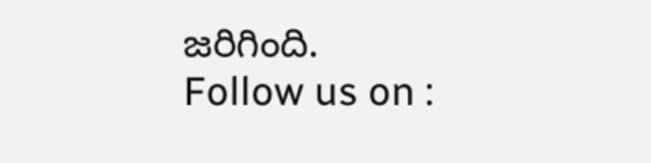జరిగింది.
Follow us on :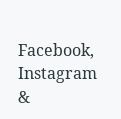Facebook, Instagram &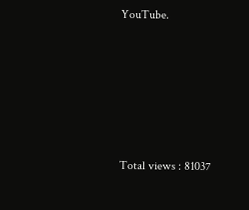YouTube.






Total views : 81037